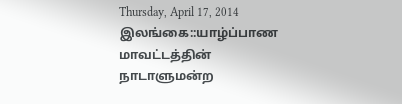Thursday, April 17, 2014
இலங்கை::யாழ்ப்பாண மாவட்டத்தின் நாடாளுமன்ற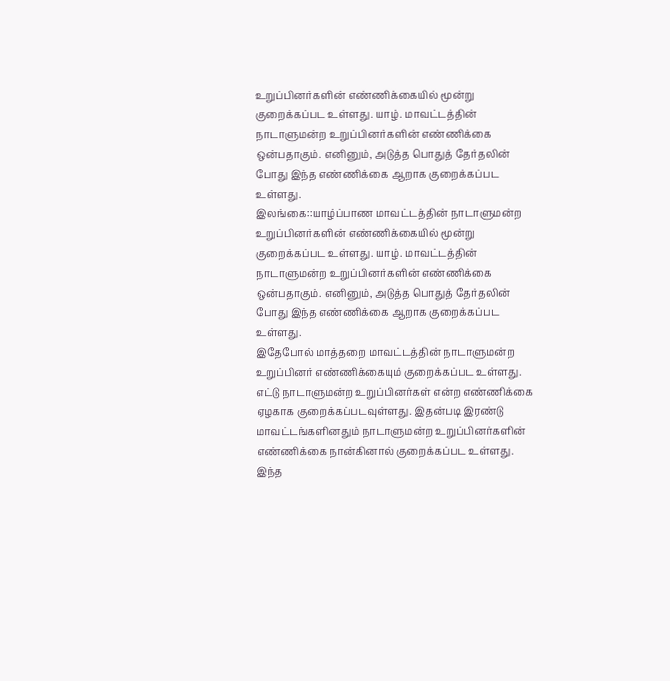உறுப்பினர்களின் எண்ணிக்கையில் மூன்று குறைக்கப்பட உள்ளது. யாழ். மாவட்டத்தின் நாடாளுமன்ற உறுப்பினர்களின் எண்ணிக்கை ஒன்பதாகும். எனினும், அடுத்த பொதுத் தேர்தலின் போது இந்த எண்ணிக்கை ஆறாக குறைக்கப்பட உள்ளது.
இலங்கை::யாழ்ப்பாண மாவட்டத்தின் நாடாளுமன்ற உறுப்பினர்களின் எண்ணிக்கையில் மூன்று குறைக்கப்பட உள்ளது. யாழ். மாவட்டத்தின் நாடாளுமன்ற உறுப்பினர்களின் எண்ணிக்கை ஒன்பதாகும். எனினும், அடுத்த பொதுத் தேர்தலின் போது இந்த எண்ணிக்கை ஆறாக குறைக்கப்பட உள்ளது.
இதேபோல் மாத்தறை மாவட்டத்தின் நாடாளுமன்ற உறுப்பினர் எண்ணிக்கையும் குறைக்கப்பட உள்ளது. எட்டு நாடாளுமன்ற உறுப்பினர்கள் என்ற எண்ணிக்கை ஏழகாக குறைக்கப்படவுள்ளது. இதன்படி இரண்டு மாவட்டங்களினதும் நாடாளுமன்ற உறுப்பினர்களின் எண்ணிக்கை நான்கினால் குறைக்கப்பட உள்ளது.
இந்த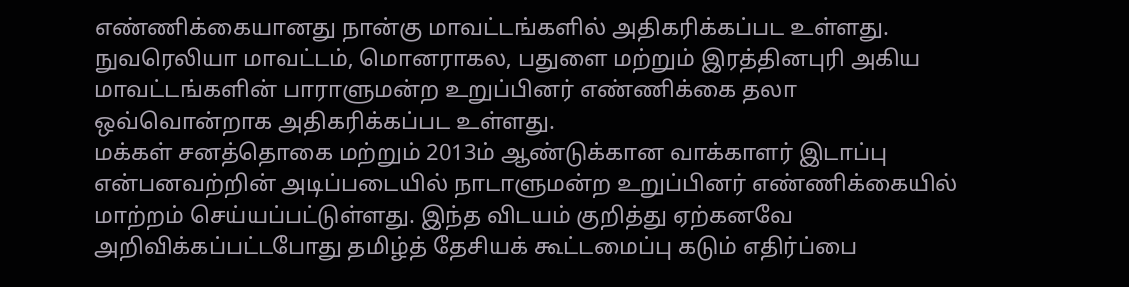எண்ணிக்கையானது நான்கு மாவட்டங்களில் அதிகரிக்கப்பட உள்ளது. நுவரெலியா மாவட்டம், மொனராகல, பதுளை மற்றும் இரத்தினபுரி அகிய மாவட்டங்களின் பாராளுமன்ற உறுப்பினர் எண்ணிக்கை தலா ஒவ்வொன்றாக அதிகரிக்கப்பட உள்ளது.
மக்கள் சனத்தொகை மற்றும் 2013ம் ஆண்டுக்கான வாக்காளர் இடாப்பு என்பனவற்றின் அடிப்படையில் நாடாளுமன்ற உறுப்பினர் எண்ணிக்கையில் மாற்றம் செய்யப்பட்டுள்ளது. இந்த விடயம் குறித்து ஏற்கனவே அறிவிக்கப்பட்டபோது தமிழ்த் தேசியக் கூட்டமைப்பு கடும் எதிர்ப்பை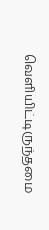வெளியிட்டிருந்தமை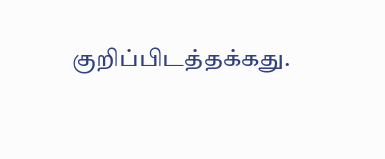குறிப்பிடத்தக்கது.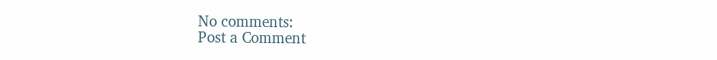No comments:
Post a Comment